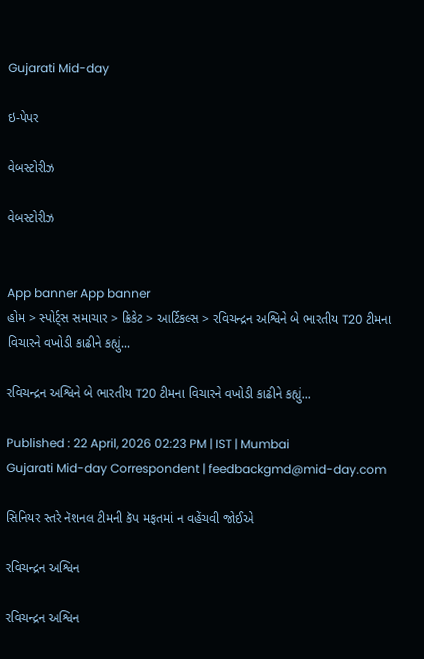Gujarati Mid-day

ઇ-પેપર

વેબસ્ટોરીઝ

વેબસ્ટોરીઝ


App banner App banner
હોમ > સ્પોર્ટ્સ સમાચાર > ક્રિકેટ > આર્ટિકલ્સ > રવિચન્દ્રન અશ્વિને બે ભારતીય T20 ટીમના વિચારને વખોડી કાઢીને કહ્યું...

રવિચન્દ્રન અશ્વિને બે ભારતીય T20 ટીમના વિચારને વખોડી કાઢીને કહ્યું...

Published : 22 April, 2026 02:23 PM | IST | Mumbai
Gujarati Mid-day Correspondent | feedbackgmd@mid-day.com

સિનિયર સ્તરે નૅશનલ ટીમની કૅપ મફતમાં ન વહેંચવી જોઈએ

રવિચન્દ્રન અશ્વિન

રવિચન્દ્રન અશ્વિન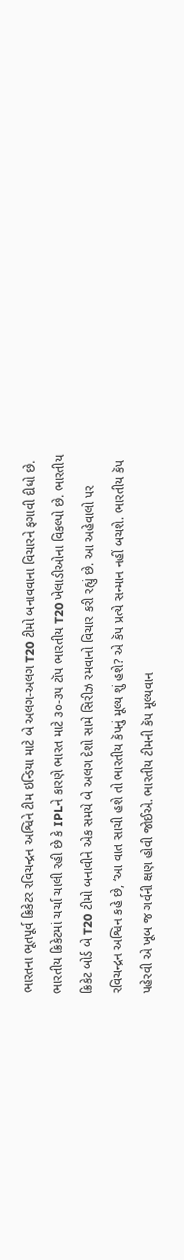ભારતના ભૂતપૂર્વ ક્રિકેટર રવિચન્દ્રન અશ્વિને ટીમ ઇન્ડિયા માટે બે અલગ-અલગ T20 ટીમો બનાવવાના વિચારને ફગાવી દીધો છે. ભારતીય ક્રિકેટમાં ચર્ચા ચાલી રહી છે કે IPLને કારણે ભારત માટે ૩૦-૩૫ ટૉપ ભારતીય T20 ખેલાડીઓના વિકલ્પો છે. ભારતીય ક્રિકેટ બોર્ડ બે T20 ટીમો બનાવીને એક સમયે બે અલગ દેશો સામે સિરીઝ રમવાનો વિચાર કરી રહ્યું છે. આ અહેવાલો પર રવિચન્દ્રન અશ્વિન કહે છે, ‘આ વાત સાચી હશે તો ભારતીય કૅપનું મૂલ્ય શું હશે? એ કૅપ પ્રત્યે સન્માન નહીં બચશે. ભારતીય કૅપ પહેરવી એ ખૂબ જ ગર્વની ક્ષણ હોવી જોઈએ. ભારતીય ટીમની કૅપ મૂલ્યવાન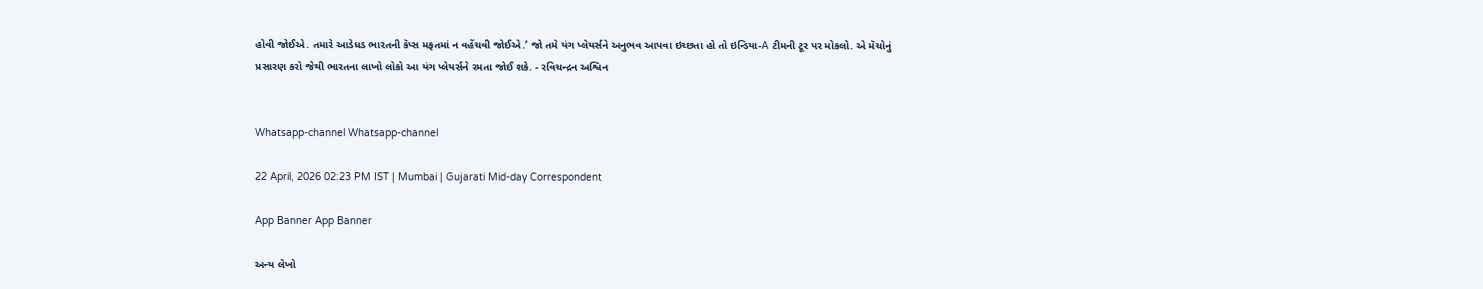હોવી જોઈએ. તમારે આડેધડ ભારતની કૅપ્સ મફતમાં ન વહેંચવી જોઈએ.’ જો તમે યંગ પ્લેયર્સને અનુભવ આપવા ઇચ્છતા હો તો ઇન્ડિયા-A ટીમની ટૂર પર મોકલો. એ મૅચોનું પ્રસારણ કરો જેથી ભારતના લાખો લોકો આ યંગ પ્લેયર્સને રમતા જોઈ શકે. - રવિચન્દ્રન અશ્વિન


Whatsapp-channel Whatsapp-channel

22 April, 2026 02:23 PM IST | Mumbai | Gujarati Mid-day Correspondent

App Banner App Banner

અન્ય લેખો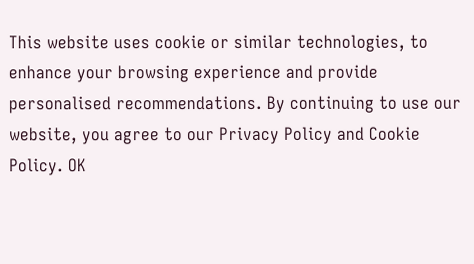This website uses cookie or similar technologies, to enhance your browsing experience and provide personalised recommendations. By continuing to use our website, you agree to our Privacy Policy and Cookie Policy. OK